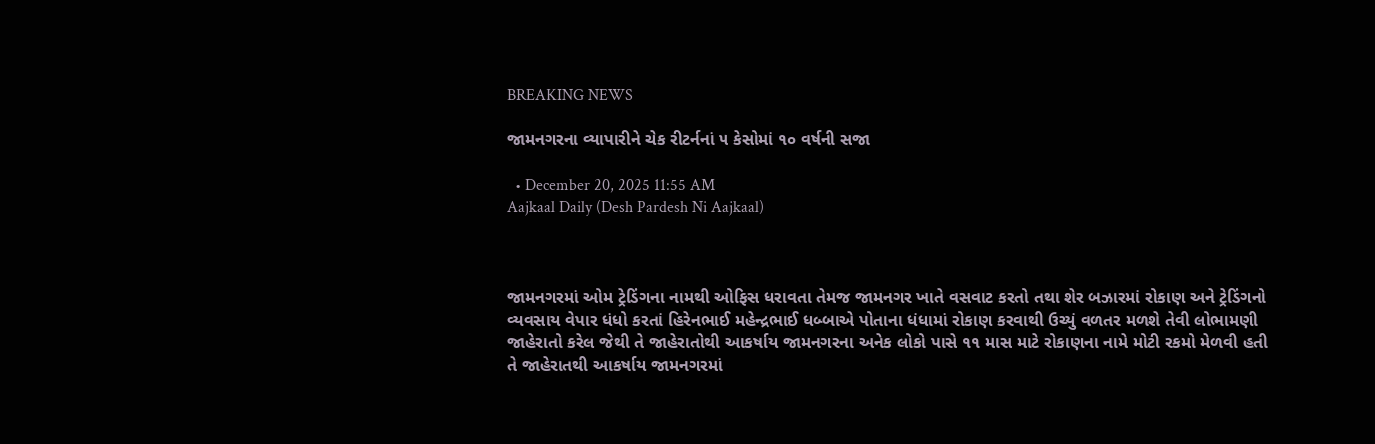BREAKING NEWS

જામનગરના વ્યાપારીને ચેક રીટર્નનાં ૫ કેસોમાં ૧૦ વર્ષની સજા

  • December 20, 2025 11:55 AM
Aajkaal Daily (Desh Pardesh Ni Aajkaal)



જામનગરમાં ઓમ ટ્રેડિંગના નામથી ઓફિસ ધરાવતા તેમજ જામનગર ખાતે વસવાટ કરતો તથા શેર બઝારમાં રોકાણ અને ટ્રેડિંગનો વ્યવસાય વેપાર ધંધો કરતાં હિરેનભાઈ મહેન્દ્રભાઈ ધબ્બાએ પોતાના ધંધામાં રોકાણ કરવાથી ઉચ્યું વળતર મળશે તેવી લોભામણી જાહેરાતો કરેલ જેથી તે જાહેરાતોથી આકર્ષાય જામનગરના અનેક લોકો પાસે ૧૧ માસ માટે રોકાણના નામે મોટી રકમો મેળવી હતી તે જાહેરાતથી આકર્ષાય જામનગરમાં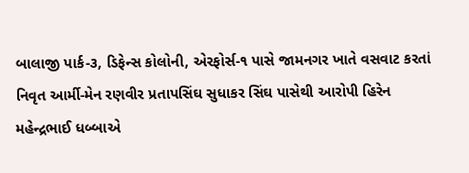બાલાજી પાર્ક-૩, ડિફેન્સ કોલોની, એરફોર્સ-૧ પાસે જામનગર ખાતે વસવાટ કરતાં નિવૃત આર્મી-મેન રણવીર પ્રતાપસિંઘ સુધાકર સિંઘ પાસેથી આરોપી હિરેન મહેન્દ્રભાઈ ધબ્બાએ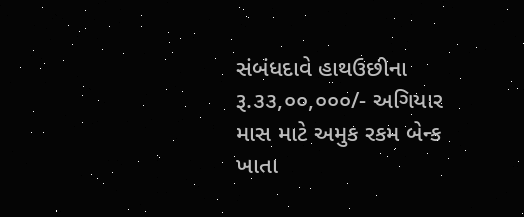સંબંધદાવે હાથઉછીના રૂ.૩૩,૦૦,૦૦૦/- અગિયાર માસ માટે અમુક રકમ બેન્ક ખાતા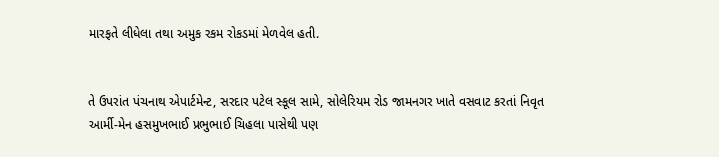મારફતે લીધેલા તથા અમુક રકમ રોકડમાં મેળવેલ હતી.


તે ઉપરાંત પંચનાથ એપાર્ટમેન્ટ, સરદાર પટેલ સ્કૂલ સામે, સોલેરિયમ રોડ જામનગર ખાતે વસવાટ કરતાં નિવૃત આર્મી-મેન હસમુખભાઈ પ્રભુભાઈ ચિહલા પાસેથી પણ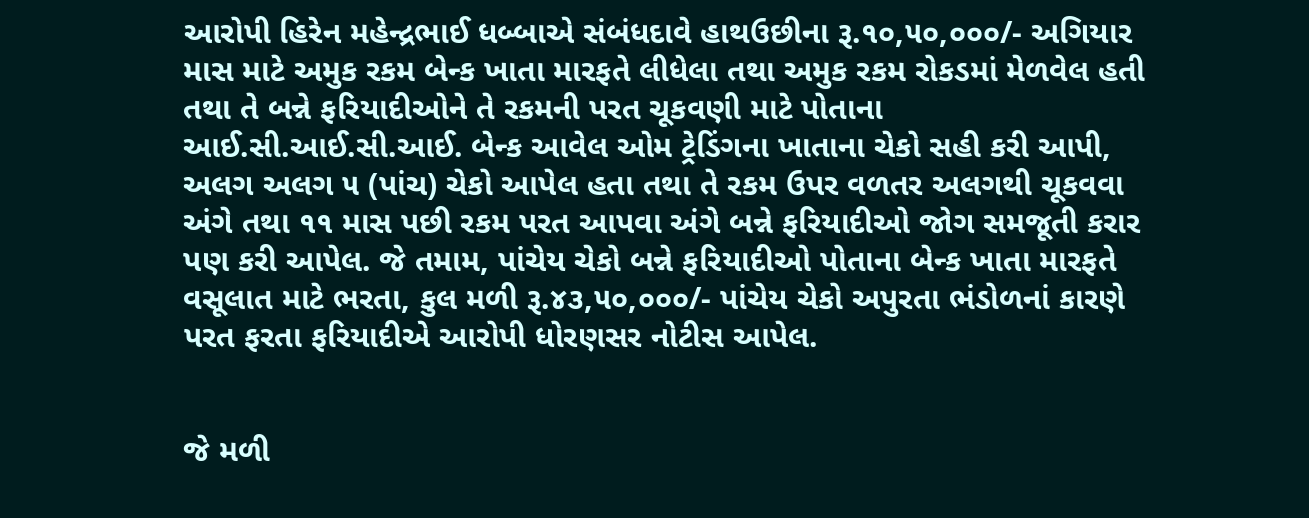આરોપી હિરેન મહેન્દ્રભાઈ ધબ્બાએ સંબંધદાવે હાથઉછીના રૂ.૧૦,૫૦,૦૦૦/- અગિયાર માસ માટે અમુક રકમ બેન્ક ખાતા મારફતે લીધેલા તથા અમુક રકમ રોકડમાં મેળવેલ હતી તથા તે બન્ને ફરિયાદીઓને તે રકમની પરત ચૂકવણી માટે પોતાના આઈ.સી.આઈ.સી.આઈ. બેન્ક આવેલ ઓમ ટ્રેડિંગના ખાતાના ચેકો સહી કરી આપી, અલગ અલગ ૫ (પાંચ) ચેકો આપેલ હતા તથા તે રકમ ઉપર વળતર અલગથી ચૂકવવા અંગે તથા ૧૧ માસ પછી રકમ પરત આપવા અંગે બન્ને ફરિયાદીઓ જોગ સમજૂતી કરાર પણ કરી આપેલ. જે તમામ, પાંચેય ચેકો બન્ને ફરિયાદીઓ પોતાના બેન્ક ખાતા મારફતે વસૂલાત માટે ભરતા, કુલ મળી રૂ.૪૩,૫૦,૦૦૦/- પાંચેય ચેકો અપુરતા ભંડોળનાં કારણે પરત ફરતા ફરિયાદીએ આરોપી ધોરણસર નોટીસ આપેલ.


જે મળી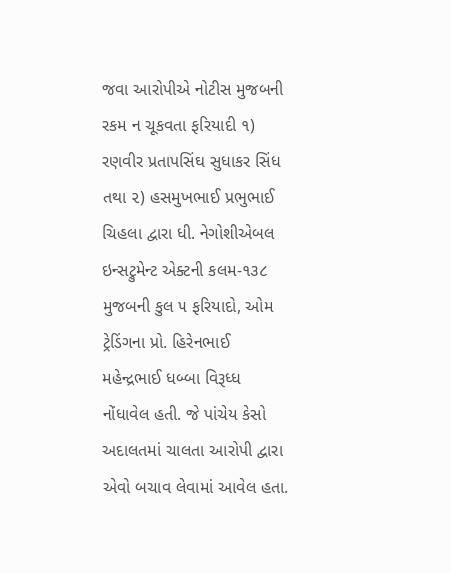જવા આરોપીએ નોટીસ મુજબની રકમ ન ચૂકવતા ફરિયાદી ૧) રણવીર પ્રતાપસિંઘ સુધાકર સિંધ તથા ૨) હસમુખભાઈ પ્રભુભાઈ ચિહલા દ્વારા ધી. નેગોશીએબલ ઇન્સટ્રુમેન્ટ એક્ટની કલમ-૧૩૮ મુજબની કુલ ૫ ફરિયાદો, ઓમ ટ્રેડિંગના પ્રો. હિરેનભાઈ મહેન્દ્રભાઈ ધબ્બા વિરૂધ્ધ નોંધાવેલ હતી. જે પાંચેય કેસો અદાલતમાં ચાલતા આરોપી દ્વારા એવો બચાવ લેવામાં આવેલ હતા.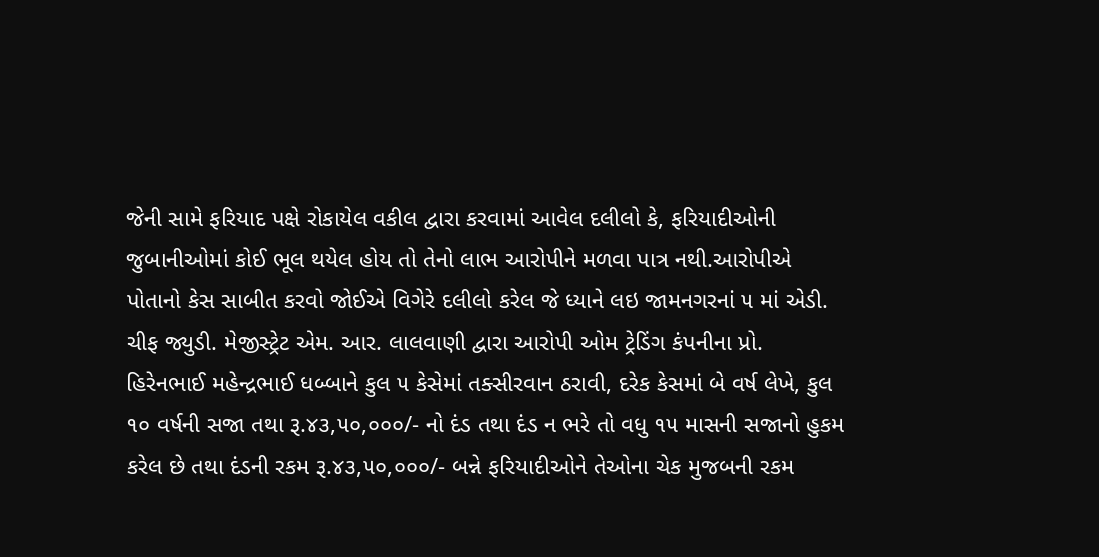જેની સામે ફરિયાદ પક્ષે રોકાયેલ વકીલ દ્વારા કરવામાં આવેલ દલીલો કે, ફરિયાદીઓની જુબાનીઓમાં કોઈ ભૂલ થયેલ હોય તો તેનો લાભ આરોપીને મળવા પાત્ર નથી.આરોપીએ પોતાનો કેસ સાબીત કરવો જોઈએ વિગેરે દલીલો કરેલ જે ધ્યાને લઇ જામનગરનાં ૫ માં એડી. ચીફ જ્યુડી. મેજીસ્ટ્રેટ એમ. આર. લાલવાણી દ્વારા આરોપી ઓમ ટ્રેડિંગ કંપનીના પ્રો. હિરેનભાઈ મહેન્દ્રભાઈ ધબ્બાને કુલ ૫ કેસેમાં તક્સીરવાન ઠરાવી, દરેક કેસમાં બે વર્ષ લેખે, કુલ ૧૦ વર્ષની સજા તથા રૂ.૪૩,૫૦,૦૦૦/- નો દંડ તથા દંડ ન ભરે તો વધુ ૧૫ માસની સજાનો હુકમ કરેલ છે તથા દંડની રકમ રૂ.૪૩,૫૦,૦૦૦/- બન્ને ફરિયાદીઓને તેઓના ચેક મુજબની રકમ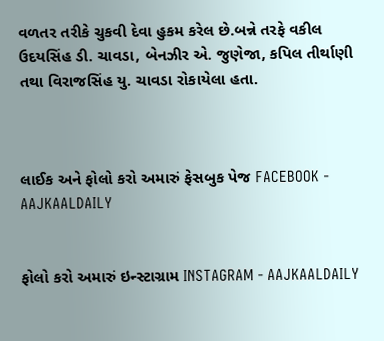વળતર તરીકે ચુકવી દેવા હુકમ કરેલ છે.બન્ને તરફે વકીલ ઉદયસિંહ ડી. ચાવડા, બેનઝીર એ. જુણેજા, કપિલ તીર્થાણી તથા વિરાજસિંહ યુ. ચાવડા રોકાયેલા હતા.



લાઈક અને ફોલો કરો અમારું ફેસબુક પેજ FACEBOOK - AAJKAALDAILY


ફોલો કરો અમારું ઇન્સ્ટાગ્રામ INSTAGRAM - AAJKAALDAILY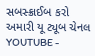સબસ્ક્રાઈબ કરો અમારી યૂ ટ્યૂબ ચેનલ YOUTUBE -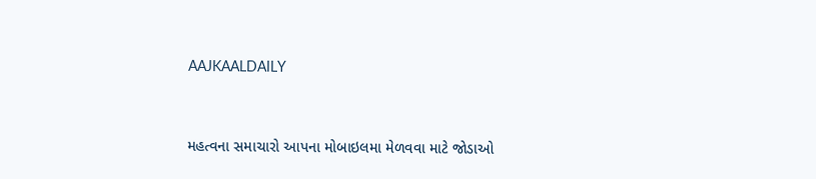AAJKAALDAILY


મહત્વના સમાચારો આપના મોબાઇલમા મેળવવા માટે જોડાઓ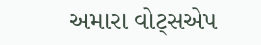અમારા વોટ્સએપ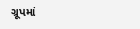ગ્રૂપમાં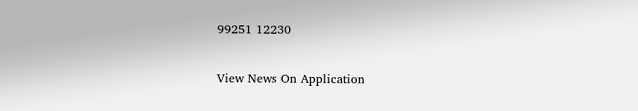99251 12230

View News On Application